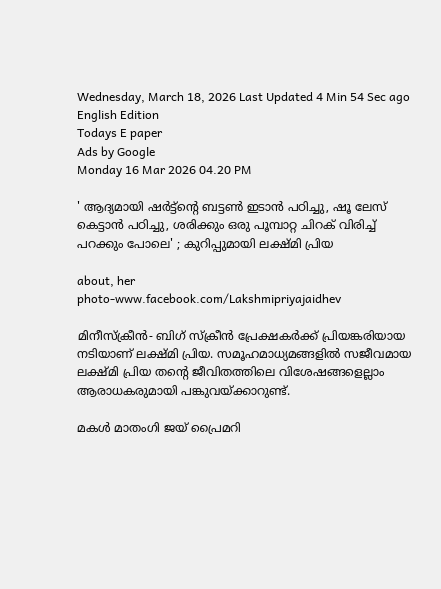Wednesday, March 18, 2026 Last Updated 4 Min 54 Sec ago English Edition
Todays E paper
Ads by Google
Monday 16 Mar 2026 04.20 PM

' ആദ്യമായി ഷര്‍ട്ട്‌ന്റെ ബട്ടണ്‍ ഇടാന്‍ പഠിച്ചു, ഷൂ ലേസ് കെട്ടാന്‍ പഠിച്ചു, ശരിക്കും ഒരു പൂമ്പാറ്റ ചിറക് വിരിച്ച് പറക്കും പോലെ' ; കുറിപ്പുമായി ലക്ഷ്മി പ്രിയ

about, her
photo-www.facebook.com/Lakshmipriyajaidhev

മിനീസ്‌ക്രീന്‍- ബിഗ് സ്‌ക്രീന്‍ പ്രേക്ഷകര്‍ക്ക് പ്രിയങ്കരിയായ നടിയാണ് ലക്ഷ്മി പ്രിയ. സമൂഹമാധ്യമങ്ങളില്‍ സജീവമായ ലക്ഷ്മി പ്രിയ തന്റെ ജീവിതത്തിലെ വിശേഷങ്ങളെല്ലാം ആരാധകരുമായി പങ്കുവയ്ക്കാറുണ്ട്.

മകള്‍ മാതംഗി ജയ് പ്രൈമറി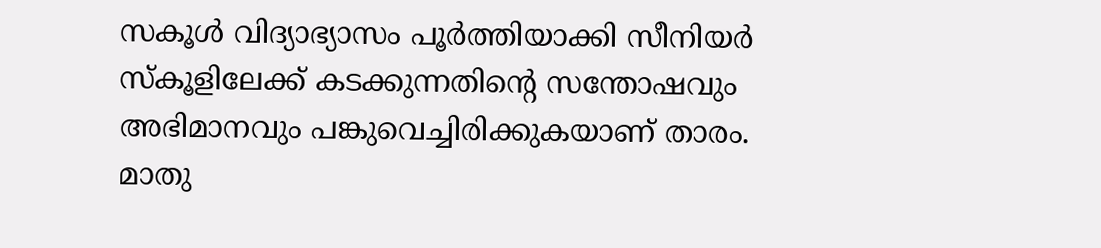സകൂള്‍ വിദ്യാഭ്യാസം പൂര്‍ത്തിയാക്കി സീനിയര്‍ സ്‌കൂളിലേക്ക് കടക്കുന്നതിന്റെ സന്തോഷവും അഭിമാനവും പങ്കുവെച്ചിരിക്കുകയാണ് താരം. മാതു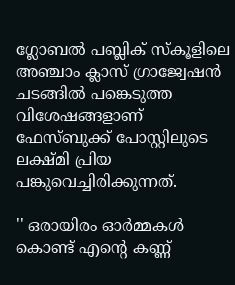ഗ്ലോബല്‍ പബ്ലിക് സ്‌കൂളിലെ അഞ്ചാം ക്ലാസ് ഗ്രാജ്വേഷന്‍ ചടങ്ങില്‍ പങ്കെടുത്ത വിശേഷങ്ങളാണ് ഫേസ്ബുക്ക് പോസ്റ്റിലുടെ ലക്ഷ്മി പ്രിയ പങ്കുവെച്ചിരിക്കുന്നത്.

'' ഒരായിരം ഓര്‍മ്മകള്‍ കൊണ്ട് എന്റെ കണ്ണ്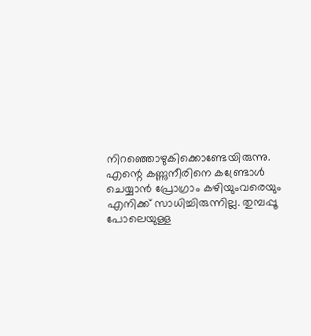നിറഞ്ഞൊഴുകിക്കൊണ്ടേയിരുന്നു. എന്റെ കണ്ണുനീരിനെ കണ്ട്രോള്‍ ചെയ്യാന്‍ പ്രോഗ്രാം കഴിയുംവരെയും എനിക്ക് സാധിച്ചിരുന്നില്ല. തുമ്പപ്പൂ പോലെയുള്ള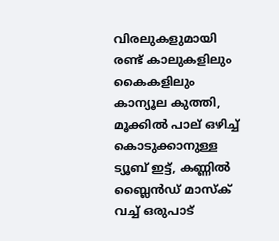വിരലുകളുമായി രണ്ട് കാലുകളിലും കൈകളിലും കാന്യൂല കുത്തി, മൂക്കില്‍ പാല് ഒഴിച്ച് കൊടുക്കാനുള്ള ട്യൂബ് ഇട്ട്, കണ്ണില്‍ ബ്ലൈന്‍ഡ് മാസ്‌ക് വച്ച് ഒരുപാട്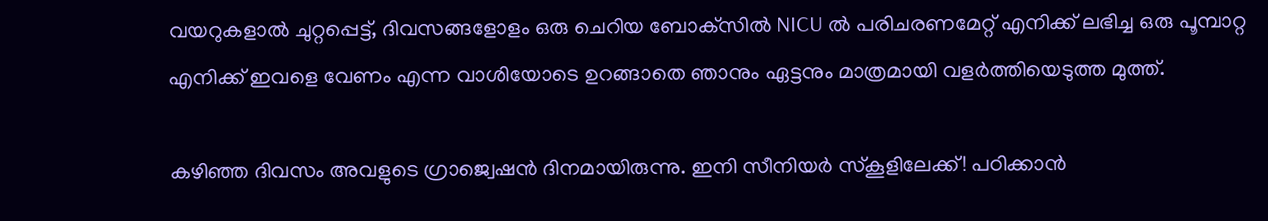വയറുകളാല്‍ ചുറ്റപ്പെട്ട്, ദിവസങ്ങളോളം ഒരു ചെറിയ ബോക്‌സില്‍ NICU ല്‍ പരിചരണമേറ്റ് എനിക്ക് ലഭിച്ച ഒരു പൂമ്പാറ്റ എനിക്ക് ഇവളെ വേണം എന്ന വാശിയോടെ ഉറങ്ങാതെ ഞാനും ഏട്ടനും മാത്രമായി വളര്‍ത്തിയെടുത്ത മുത്ത്.

കഴിഞ്ഞ ദിവസം അവളുടെ ഗ്രാജ്വെഷന്‍ ദിനമായിരുന്നു. ഇനി സീനിയര്‍ സ്‌കൂളിലേക്ക്! പഠിക്കാന്‍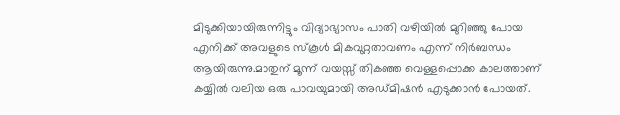മിടുക്കിയായിരുന്നിട്ടും വിദ്യാഭ്യാസം പാതി വഴിയില്‍ മുറിഞ്ഞു പോയ എനിക്ക് അവളുടെ സ്‌കൂള്‍ മികവുറ്റതാവണം എന്ന് നിര്‍ബന്ധം ആയിരുന്നു.മാതുന് മൂന്ന് വയസ്സ് തികഞ്ഞ വെള്ളപ്പൊക്ക കാലത്താണ് കയ്യില്‍ വലിയ ഒരു പാവയുമായി അഡ്മിഷന്‍ എടുക്കാന്‍ പോയത്.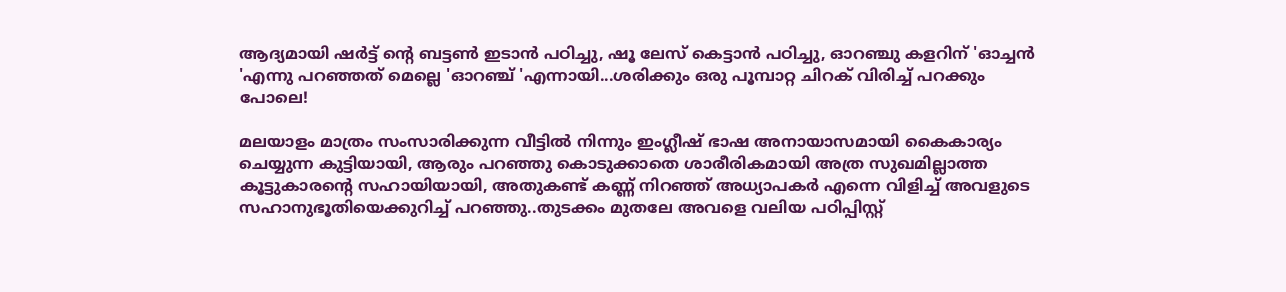ആദ്യമായി ഷര്‍ട്ട് ന്റെ ബട്ടണ്‍ ഇടാന്‍ പഠിച്ചു, ഷൂ ലേസ് കെട്ടാന്‍ പഠിച്ചു, ഓറഞ്ചു കളറിന് 'ഓച്ചന്‍ 'എന്നു പറഞ്ഞത് മെല്ലെ 'ഓറഞ്ച് 'എന്നായി...ശരിക്കും ഒരു പൂമ്പാറ്റ ചിറക് വിരിച്ച് പറക്കും പോലെ!

മലയാളം മാത്രം സംസാരിക്കുന്ന വീട്ടില്‍ നിന്നും ഇംഗ്ലീഷ് ഭാഷ അനായാസമായി കൈകാര്യം ചെയ്യുന്ന കുട്ടിയായി, ആരും പറഞ്ഞു കൊടുക്കാതെ ശാരീരികമായി അത്ര സുഖമില്ലാത്ത കൂട്ടുകാരന്റെ സഹായിയായി, അതുകണ്ട് കണ്ണ് നിറഞ്ഞ് അധ്യാപകര്‍ എന്നെ വിളിച്ച് അവളുടെ സഹാനുഭൂതിയെക്കുറിച്ച് പറഞ്ഞു..തുടക്കം മുതലേ അവളെ വലിയ പഠിപ്പിസ്റ്റ്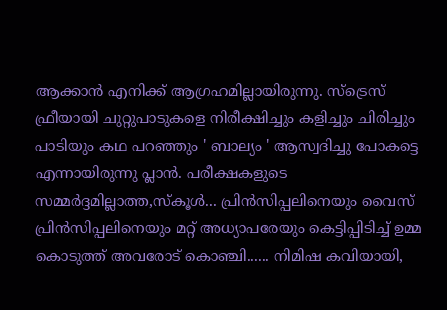ആക്കാന്‍ എനിക്ക് ആഗ്രഹമില്ലായിരുന്നു. സ്ട്രെസ് ഫ്രീയായി ചുറ്റുപാടുകളെ നിരീക്ഷിച്ചും കളിച്ചും ചിരിച്ചും പാടിയും കഥ പറഞ്ഞും ' ബാല്യം ' ആസ്വദിച്ചു പോകട്ടെ എന്നായിരുന്നു പ്ലാന്‍. പരീക്ഷകളുടെ സമ്മര്‍ദ്ദമില്ലാത്ത,സ്‌കൂള്‍... പ്രിന്‍സിപ്പലിനെയും വൈസ് പ്രിന്‍സിപ്പലിനെയും മറ്റ് അധ്യാപരേയും കെട്ടിപ്പിടിച്ച് ഉമ്മ കൊടുത്ത് അവരോട് കൊഞ്ചി...... നിമിഷ കവിയായി,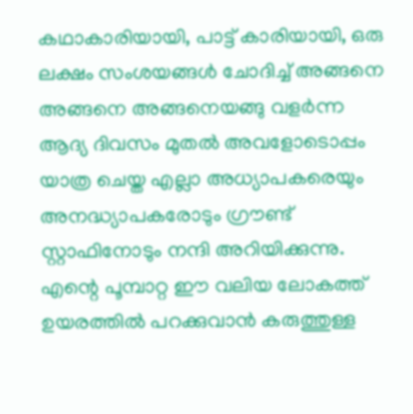കഥാകാരിയായി, പാട്ട് കാരിയായി, ഒരു ലക്ഷം സംശയങ്ങള്‍ ചോദിച്ച് അങ്ങനെ അങ്ങനെ അങ്ങനെയങ്ങു വളര്‍ന്ന ആദ്യ ദിവസം മുതല്‍ അവളോടൊപ്പം യാത്ര ചെയ്ത എല്ലാ അധ്യാപകരെയും അനദ്ധ്യാപകരോടും ഗ്രൗണ്ട് സ്റ്റാഫിനോടും നന്ദി അറിയിക്കുന്നു. എന്റെ പൂമ്പാറ്റ ഈ വലിയ ലോകത്ത് ഉയരത്തില്‍ പറക്കുവാന്‍ കരുത്തുള്ള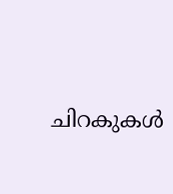ചിറകുകള്‍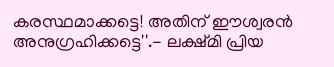കരസ്ഥമാക്കട്ടെ! അതിന് ഈശ്വരന്‍ അനുഗ്രഹിക്കട്ടെ''.- ലക്ഷ്മി പ്രിയ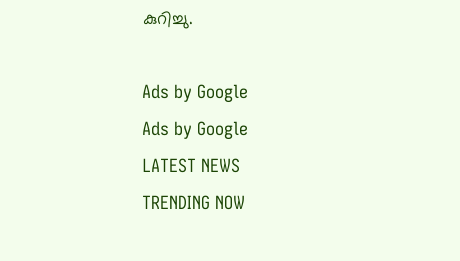കുറിച്ചു.

Ads by Google
Ads by Google
LATEST NEWS
TRENDING NOW